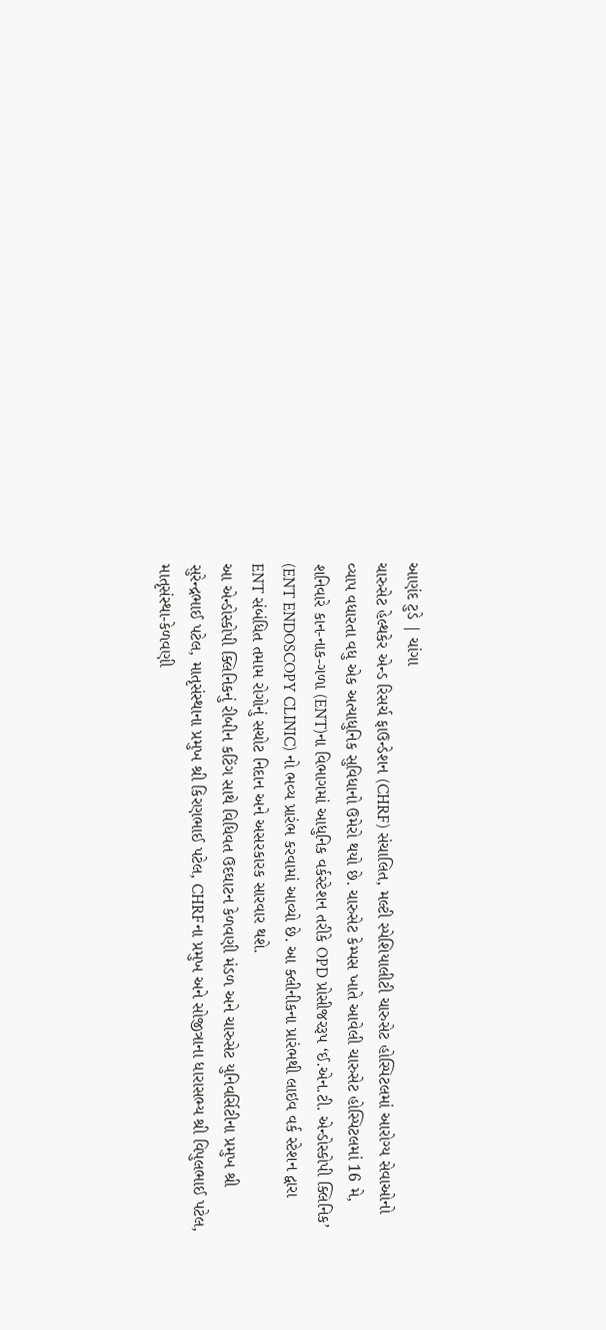આણંદ ટુડે | ચાંગા
ચારુસેટ હેલ્થકેર એન્ડ રિસર્ચ ફાઉન્ડેશન (CHRF) સંચાલિત, મલ્ટી સ્પેશિયાલીટી ચારુસેટ હોસ્પિટલમાં આરોગ્ય સેવાઓનો વ્યાપ વધારતા વધુ એક અત્યાધુનિક સુવિધાનો ઉમેરો થયો છે. ચારુસેટ કેમ્પસ ખાતે આવેલી ચારુસેટ હોસ્પિટલમાં 16 મે, શનિવારે કાન-નાક-ગળા (ENT)ના વિભાગમાં આધુનિક વર્કસ્ટેશન તરીકે OPD પ્રોસીજરરૂપ ‘ઈ.એન.ટી. એન્ડોસ્કોપી ક્લિનિક’ (ENT ENDOSCOPY CLINIC) નો ભવ્ય પ્રારંભ કરવામાં આવ્યો છે. આ ક્લીનીકના પ્રારંભથી લાઇવ વર્ક સ્ટેશન દ્વારા ENT સંબંધિત તમામ રોગોનું સચોટ નિદાન અને અસરકારક સારવાર થશે.
આ એન્ડોસ્કોપી ક્લિનિકનું રીબીન કટિંગ સાથે વિધિવત ઉદઘાટન કેળવણી મંડળ અને ચારુસેટ યુનિવર્સિટીના પ્રમુખ શ્રી સુરેન્દ્રભાઈ પટેલ, માતૃસંસ્થાના પ્રમુખ શ્રી કિરણભાઈ પટેલ, CHRFના પ્રમુખ અને સોજીત્રાના ધારાસભ્ય શ્રી વિપુલભાઈ પટેલ, માતૃસંસ્થા-કેળવણી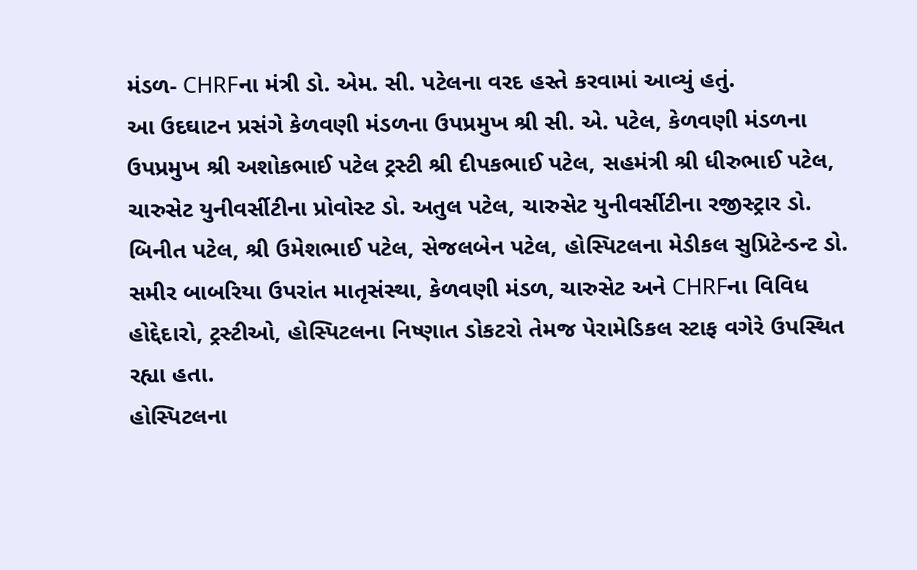મંડળ- CHRFના મંત્રી ડો. એમ. સી. પટેલના વરદ હસ્તે કરવામાં આવ્યું હતું.
આ ઉદઘાટન પ્રસંગે કેળવણી મંડળના ઉપપ્રમુખ શ્રી સી. એ. પટેલ, કેળવણી મંડળના ઉપપ્રમુખ શ્રી અશોકભાઈ પટેલ ટ્રસ્ટી શ્રી દીપકભાઈ પટેલ, સહમંત્રી શ્રી ધીરુભાઈ પટેલ, ચારુસેટ યુનીવર્સીટીના પ્રોવોસ્ટ ડો. અતુલ પટેલ, ચારુસેટ યુનીવર્સીટીના રજીસ્ટ્રાર ડો. બિનીત પટેલ, શ્રી ઉમેશભાઈ પટેલ, સેજલબેન પટેલ, હોસ્પિટલના મેડીકલ સુપ્રિટેન્ડન્ટ ડો. સમીર બાબરિયા ઉપરાંત માતૃસંસ્થા, કેળવણી મંડળ, ચારુસેટ અને CHRFના વિવિધ હોદ્દેદારો, ટ્રસ્ટીઓ, હોસ્પિટલના નિષ્ણાત ડોકટરો તેમજ પેરામેડિકલ સ્ટાફ વગેરે ઉપસ્થિત રહ્યા હતા.
હોસ્પિટલના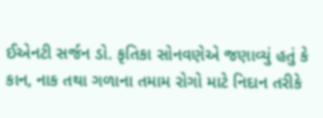ઈએનટી સર્જન ડો. કૃતિકા સોનવણેએ જણાવ્યું હતું કે કાન, નાક તથા ગળાના તમામ રોગો માટે નિદાન તરીકે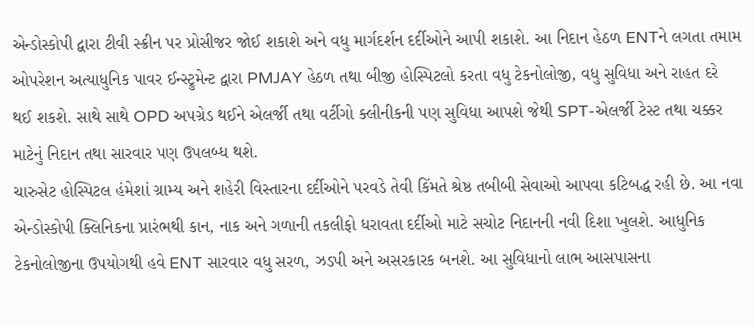એન્ડોસ્કોપી દ્વારા ટીવી સ્ક્રીન પર પ્રોસીજર જોઈ શકાશે અને વધુ માર્ગદર્શન દર્દીઓને આપી શકાશે. આ નિદાન હેઠળ ENTને લગતા તમામ ઓપરેશન અત્યાધુનિક પાવર ઈન્સ્ટ્રુમેન્ટ દ્વારા PMJAY હેઠળ તથા બીજી હોસ્પિટલો કરતા વધુ ટેકનોલોજી, વધુ સુવિધા અને રાહત દરે થઈ શકશે. સાથે સાથે OPD અપગ્રેડ થઈને એલર્જી તથા વર્ટીગો ક્લીનીકની પણ સુવિધા આપશે જેથી SPT-એલર્જી ટેસ્ટ તથા ચક્કર માટેનું નિદાન તથા સારવાર પણ ઉપલબ્ધ થશે.
ચારુસેટ હોસ્પિટલ હંમેશાં ગ્રામ્ય અને શહેરી વિસ્તારના દર્દીઓને પરવડે તેવી કિંમતે શ્રેષ્ઠ તબીબી સેવાઓ આપવા કટિબદ્ધ રહી છે. આ નવા એન્ડોસ્કોપી ક્લિનિકના પ્રારંભથી કાન, નાક અને ગળાની તકલીફો ધરાવતા દર્દીઓ માટે સચોટ નિદાનની નવી દિશા ખુલશે. આધુનિક ટેકનોલોજીના ઉપયોગથી હવે ENT સારવાર વધુ સરળ, ઝડપી અને અસરકારક બનશે. આ સુવિધાનો લાભ આસપાસના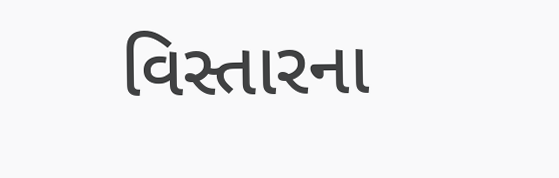વિસ્તારના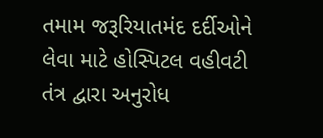તમામ જરૂરિયાતમંદ દર્દીઓને લેવા માટે હોસ્પિટલ વહીવટી તંત્ર દ્વારા અનુરોધ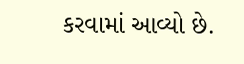કરવામાં આવ્યો છે.